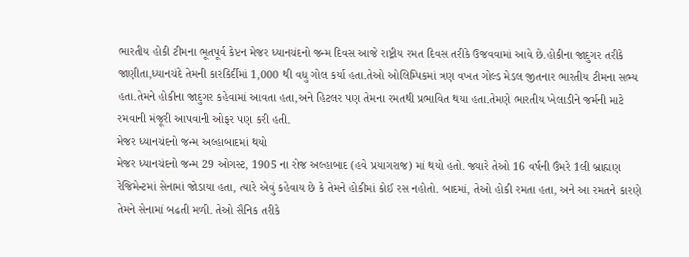ભારતીય હોકી ટીમના ભૂતપૂર્વ કેપ્ટન મેજર ધ્યાનચંદનો જન્મ દિવસ આજે રાષ્ટ્રીય રમત દિવસ તરીકે ઉજવવામાં આવે છે.હોકીના જાદુગર તરીકે જાણીતા,ધ્યાનચંદે તેમની કારકિર્દીમાં 1,000 થી વધુ ગોલ કર્યા હતા.તેઓ ઓલિમ્પિકમાં ત્રણ વખત ગોલ્ડ મેડલ જીતનાર ભારતીય ટીમના સભ્ય હતા.તેમને હોકીના જાદુગર કહેવામાં આવતા હતા,અને હિટલર પણ તેમના રમતથી પ્રભાવિત થયા હતા.તેમણે ભારતીય ખેલાડીને જર્મની માટે રમવાની મંજૂરી આપવાની ઓફર પણ કરી હતી.
મેજર ધ્યાનચંદનો જન્મ અલ્હાબાદમાં થયો
મેજર ધ્યાનચંદનો જન્મ 29 ઓગસ્ટ, 1905 ના રોજ અલ્હાબાદ (હવે પ્રયાગરાજ) માં થયો હતો. જ્યારે તેઓ 16 વર્ષની ઉંમરે 1લી બ્રાહ્મણ રેજિમેન્ટમાં સેનામાં જોડાયા હતા, ત્યારે એવું કહેવાય છે કે તેમને હોકીમાં કોઈ રસ નહોતો. બાદમાં, તેઓ હોકી રમતા હતા, અને આ રમતને કારણે તેમને સેનામાં બઢતી મળી. તેઓ સૈનિક તરીકે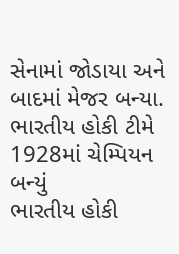સેનામાં જોડાયા અને બાદમાં મેજર બન્યા.
ભારતીય હોકી ટીમે 1928માં ચેમ્પિયન બન્યું
ભારતીય હોકી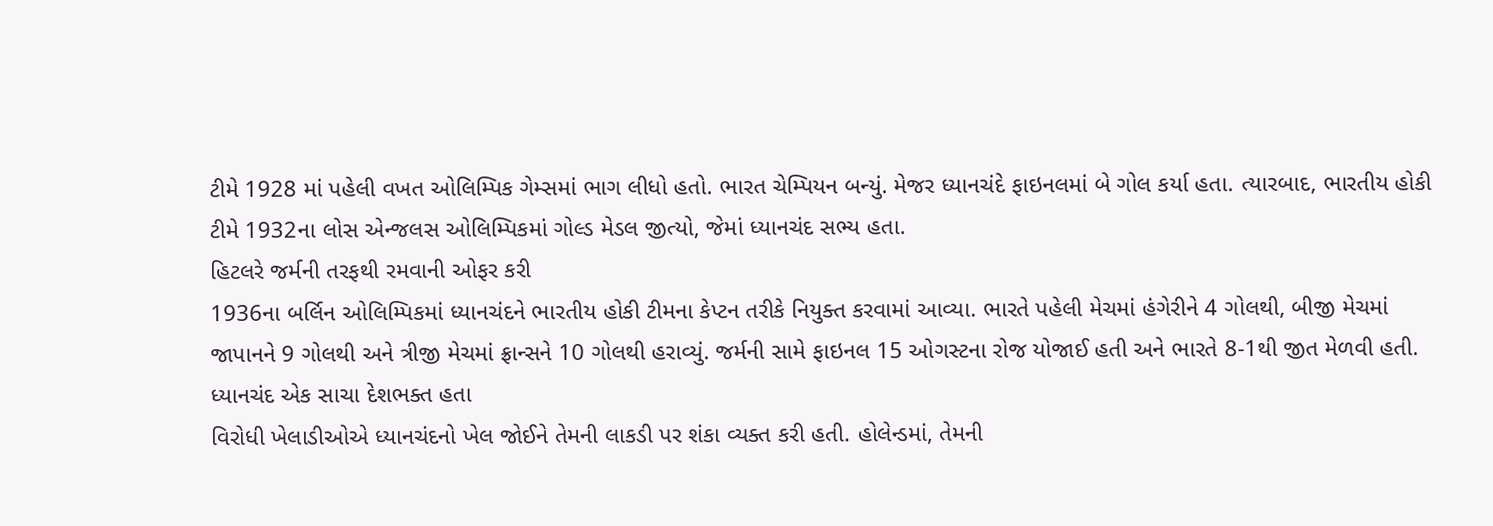ટીમે 1928 માં પહેલી વખત ઓલિમ્પિક ગેમ્સમાં ભાગ લીધો હતો. ભારત ચેમ્પિયન બન્યું. મેજર ધ્યાનચંદે ફાઇનલમાં બે ગોલ કર્યા હતા. ત્યારબાદ, ભારતીય હોકી ટીમે 1932ના લોસ એન્જલસ ઓલિમ્પિકમાં ગોલ્ડ મેડલ જીત્યો, જેમાં ધ્યાનચંદ સભ્ય હતા.
હિટલરે જર્મની તરફથી રમવાની ઓફર કરી
1936ના બર્લિન ઓલિમ્પિકમાં ધ્યાનચંદને ભારતીય હોકી ટીમના કેપ્ટન તરીકે નિયુક્ત કરવામાં આવ્યા. ભારતે પહેલી મેચમાં હંગેરીને 4 ગોલથી, બીજી મેચમાં જાપાનને 9 ગોલથી અને ત્રીજી મેચમાં ફ્રાન્સને 10 ગોલથી હરાવ્યું. જર્મની સામે ફાઇનલ 15 ઓગસ્ટના રોજ યોજાઈ હતી અને ભારતે 8-1થી જીત મેળવી હતી.
ધ્યાનચંદ એક સાચા દેશભક્ત હતા
વિરોધી ખેલાડીઓએ ધ્યાનચંદનો ખેલ જોઈને તેમની લાકડી પર શંકા વ્યક્ત કરી હતી. હોલેન્ડમાં, તેમની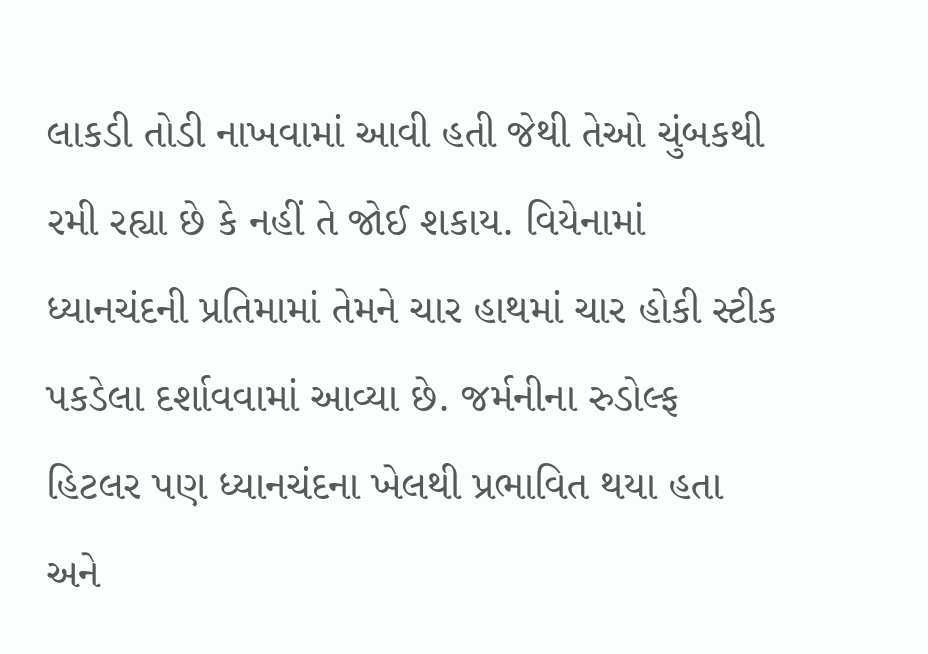લાકડી તોડી નાખવામાં આવી હતી જેથી તેઓ ચુંબકથી રમી રહ્યા છે કે નહીં તે જોઈ શકાય. વિયેનામાં ધ્યાનચંદની પ્રતિમામાં તેમને ચાર હાથમાં ચાર હોકી સ્ટીક પકડેલા દર્શાવવામાં આવ્યા છે. જર્મનીના રુડોલ્ફ હિટલર પણ ધ્યાનચંદના ખેલથી પ્રભાવિત થયા હતા અને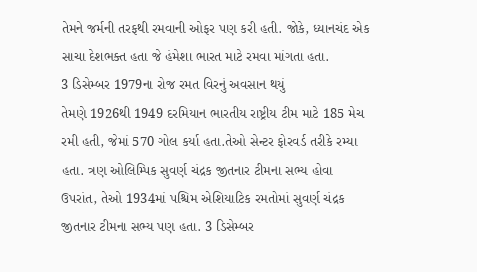તેમને જર્મની તરફથી રમવાની ઓફર પણ કરી હતી. જોકે, ધ્યાનચંદ એક સાચા દેશભક્ત હતા જે હંમેશા ભારત માટે રમવા માંગતા હતા.
3 ડિસેમ્બર 1979ના રોજ રમત વિરનું અવસાન થયું
તેમણે 1926થી 1949 દરમિયાન ભારતીય રાષ્ટ્રીય ટીમ માટે 185 મેચ રમી હતી, જેમાં 570 ગોલ કર્યા હતા.તેઓ સેન્ટર ફોરવર્ડ તરીકે રમ્યા હતા. ત્રણ ઓલિમ્પિક સુવર્ણ ચંદ્રક જીતનાર ટીમના સભ્ય હોવા ઉપરાંત, તેઓ 1934માં પશ્ચિમ એશિયાટિક રમતોમાં સુવર્ણ ચંદ્રક જીતનાર ટીમના સભ્ય પણ હતા. 3 ડિસેમ્બર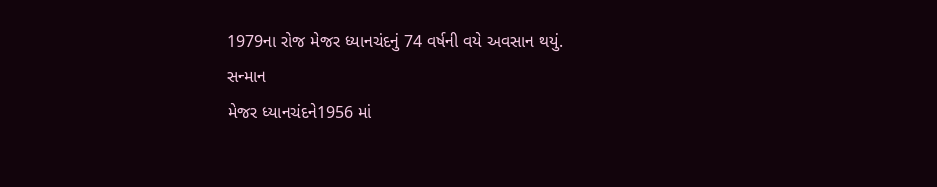1979ના રોજ મેજર ધ્યાનચંદનું 74 વર્ષની વયે અવસાન થયું.
સન્માન
મેજર ધ્યાનચંદને1956 માં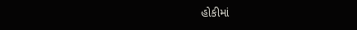હોકીમાં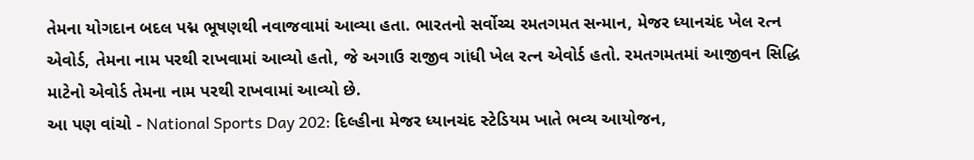તેમના યોગદાન બદલ પદ્મ ભૂષણથી નવાજવામાં આવ્યા હતા. ભારતનો સર્વોચ્ચ રમતગમત સન્માન, મેજર ધ્યાનચંદ ખેલ રત્ન એવોર્ડ, તેમના નામ પરથી રાખવામાં આવ્યો હતો, જે અગાઉ રાજીવ ગાંધી ખેલ રત્ન એવોર્ડ હતો. રમતગમતમાં આજીવન સિદ્ધિ માટેનો એવોર્ડ તેમના નામ પરથી રાખવામાં આવ્યો છે.
આ પણ વાંચો - National Sports Day 202: દિલ્હીના મેજર ધ્યાનચંદ સ્ટેડિયમ ખાતે ભવ્ય આયોજન,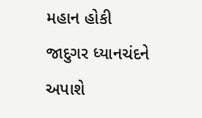મહાન હોકી જાદુગર ધ્યાનચંદને અપાશે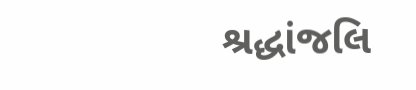શ્રદ્ધાંજલિ